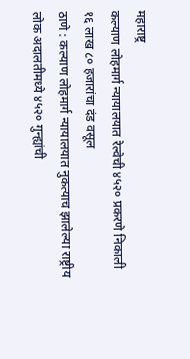महाराष्ट्र
कल्याण लोहमार्ग न्यायालयात रेल्वेची ४५२० प्रकरणे निकाली
१६ लाख ८० हजारांचा दंड वसूल
ठाणे : कल्याण लोहमार्ग न्यायालयात नुकत्याच झालेल्या राष्ट्रीय लोक अदालतीमध्ये ४५२० गुन्ह्यांची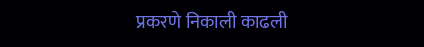प्रकरणे निकाली काढली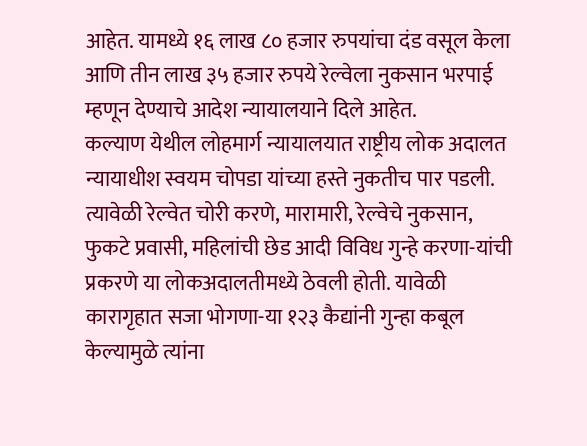आहेत. यामध्ये १६ लाख ८० हजार रुपयांचा दंड वसूल केला आणि तीन लाख ३५ हजार रुपये रेल्वेला नुकसान भरपाई म्हणून देण्याचे आदेश न्यायालयाने दिले आहेत.
कल्याण येथील लोहमार्ग न्यायालयात राष्ट्रीय लोक अदालत न्यायाधीश स्वयम चोपडा यांच्या हस्ते नुकतीच पार पडली. त्यावेळी रेल्वेत चोरी करणे, मारामारी, रेल्वेचे नुकसान, फुकटे प्रवासी, महिलांची छेड आदी विविध गुन्हे करणा-यांची प्रकरणे या लोकअदालतीमध्ये ठेवली होती. यावेळी कारागृहात सजा भोगणा-या १२३ कैद्यांनी गुन्हा कबूल केल्यामुळे त्यांना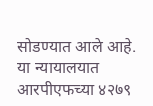सोडण्यात आले आहे.
या न्यायालयात आरपीएफच्या ४२७९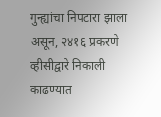गुन्ह्यांचा निपटारा झाला असून, २४१६ प्रकरणे व्हीसीद्वारे निकाली काढण्यात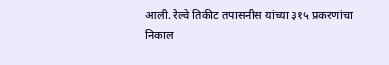आली. रेल्वे तिकीट तपासनीस यांच्या ३१५ प्रकरणांचा निकाल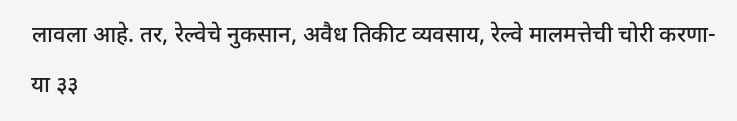लावला आहे. तर, रेल्वेचे नुकसान, अवैध तिकीट व्यवसाय, रेल्वे मालमत्तेची चोरी करणा-या ३३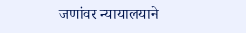जणांवर न्यायालयाने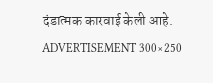दंडात्मक कारवाई केली आहे.
ADVERTISEMENT 300×250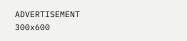ADVERTISEMENT 300x600